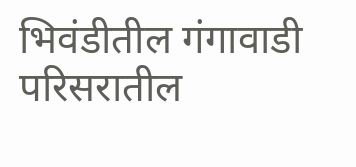भिवंडीतील गंगावाडी परिसरातील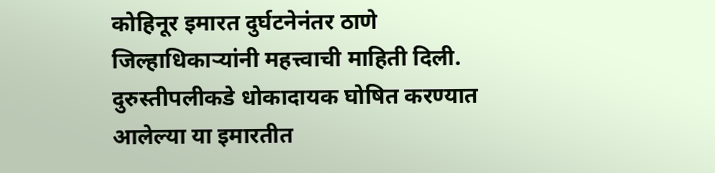कोहिनूर इमारत दुर्घटनेनंतर ठाणे जिल्हाधिकाऱ्यांनी महत्त्वाची माहिती दिली. दुरुस्तीपलीकडे धोकादायक घोषित करण्यात आलेल्या या इमारतीत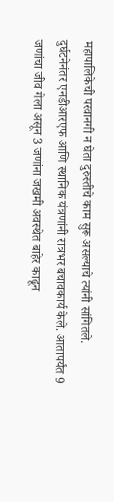महापालिकेची परवानगी न घेता दुरुस्तीचे काम सुरू असल्याचे त्यांनी सांगितले. दुर्घटनेनंतर एनडीआरएफ आणि स्थानिक यंत्रणांनी रात्रभर बचावकार्य केले. आतापर्यंत 9 जणांचा जीव गेला असून 3 जणांना जखमी अवस्थेत बाहेर काढून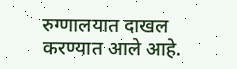रुग्णालयात दाखल करण्यात आले आहे.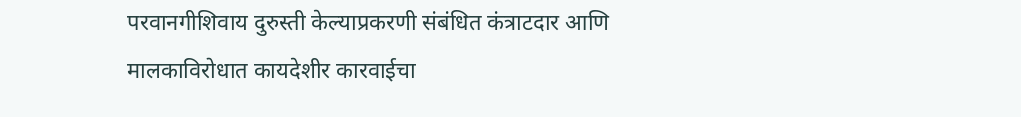परवानगीशिवाय दुरुस्ती केल्याप्रकरणी संबंधित कंत्राटदार आणि मालकाविरोधात कायदेशीर कारवाईचा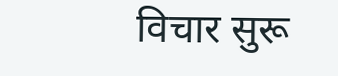विचार सुरू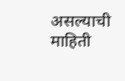असल्याची माहिती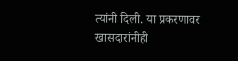त्यांनी दिली. या प्रकरणावर खासदारांनीही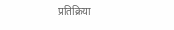प्रतिक्रिया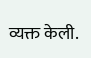व्यक्त केली.